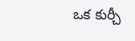ఒక కుర్చీ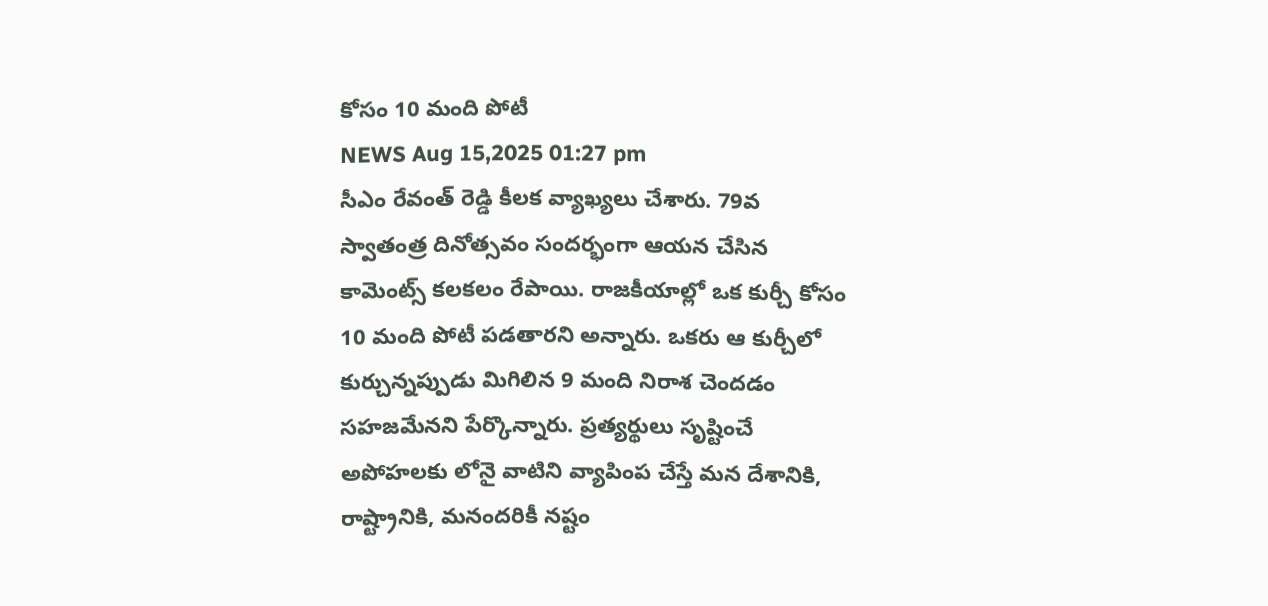కోసం 10 మంది పోటీ
NEWS Aug 15,2025 01:27 pm
సీఎం రేవంత్ రెడ్డి కీలక వ్యాఖ్యలు చేశారు. 79వ స్వాతంత్ర దినోత్సవం సందర్భంగా ఆయన చేసిన కామెంట్స్ కలకలం రేపాయి. రాజకీయాల్లో ఒక కుర్చీ కోసం 10 మంది పోటీ పడతారని అన్నారు. ఒకరు ఆ కుర్చీలో కుర్చున్నప్పుడు మిగిలిన 9 మంది నిరాశ చెందడం సహజమేనని పేర్కొన్నారు. ప్రత్యర్థులు సృష్టించే అపోహలకు లోనై వాటిని వ్యాపింప చేస్తే మన దేశానికి, రాష్ట్రానికి, మనందరికీ నష్టం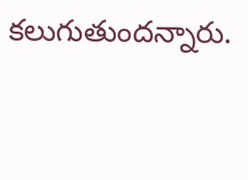కలుగుతుందన్నారు.